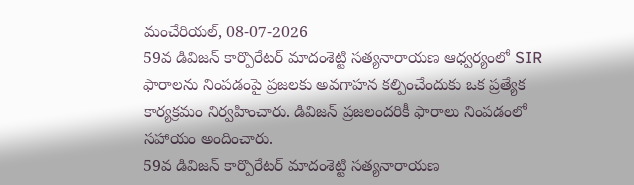మంచేరియల్, 08-07-2026
59వ డివిజన్ కార్పొరేటర్ మాదంశెట్టి సత్యనారాయణ ఆధ్వర్యంలో SIR ఫారాలను నింపడంపై ప్రజలకు అవగాహన కల్పించేందుకు ఒక ప్రత్యేక కార్యక్రమం నిర్వహించారు. డివిజన్ ప్రజలందరికీ ఫారాలు నింపడంలో సహాయం అందించారు.
59వ డివిజన్ కార్పొరేటర్ మాదంశెట్టి సత్యనారాయణ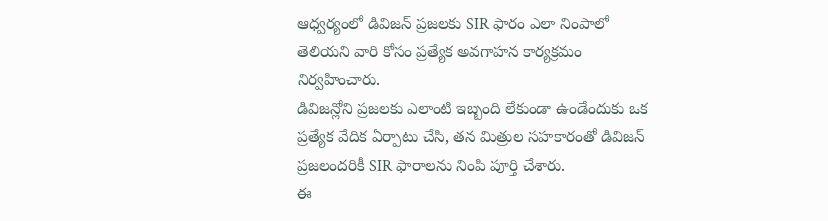ఆధ్వర్యంలో డివిజన్ ప్రజలకు SIR ఫారం ఎలా నింపాలో తెలియని వారి కోసం ప్రత్యేక అవగాహన కార్యక్రమం నిర్వహించారు.
డివిజన్లోని ప్రజలకు ఎలాంటి ఇబ్బంది లేకుండా ఉండేందుకు ఒక ప్రత్యేక వేదిక ఏర్పాటు చేసి, తన మిత్రుల సహకారంతో డివిజన్ ప్రజలందరికీ SIR ఫారాలను నింపి పూర్తి చేశారు.
ఈ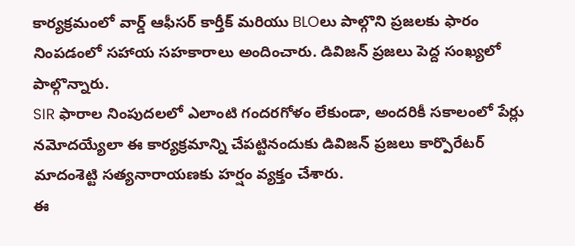కార్యక్రమంలో వార్డ్ ఆఫీసర్ కార్తీక్ మరియు BLOలు పాల్గొని ప్రజలకు ఫారం నింపడంలో సహాయ సహకారాలు అందించారు. డివిజన్ ప్రజలు పెద్ద సంఖ్యలో పాల్గొన్నారు.
SIR ఫారాల నింపుదలలో ఎలాంటి గందరగోళం లేకుండా, అందరికీ సకాలంలో పేర్లు నమోదయ్యేలా ఈ కార్యక్రమాన్ని చేపట్టినందుకు డివిజన్ ప్రజలు కార్పొరేటర్ మాదంశెట్టి సత్యనారాయణకు హర్షం వ్యక్తం చేశారు.
ఈ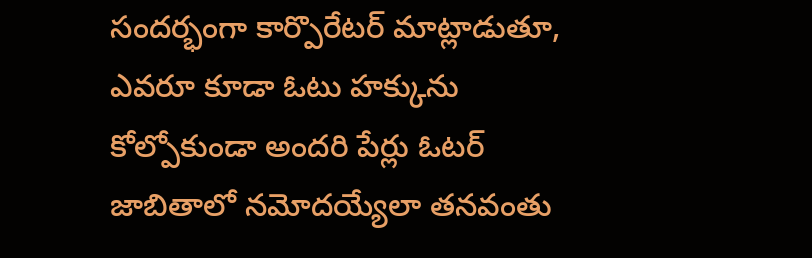సందర్భంగా కార్పొరేటర్ మాట్లాడుతూ, ఎవరూ కూడా ఓటు హక్కును కోల్పోకుండా అందరి పేర్లు ఓటర్ జాబితాలో నమోదయ్యేలా తనవంతు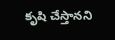కృషి చేస్తానని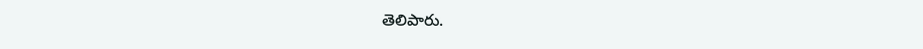తెలిపారు.